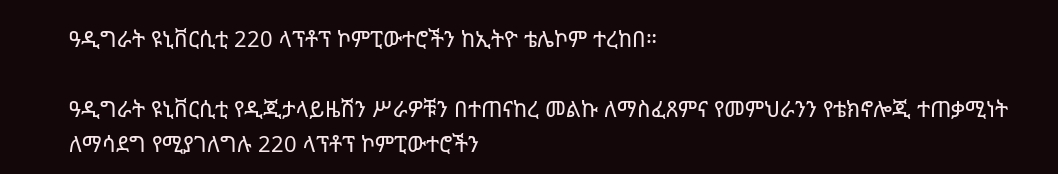ዓዲግራት ዩኒቨርሲቲ 220 ላፕቶፕ ኮምፒውተሮችን ከኢትዮ ቴሌኮም ተረከበ።

ዓዲግራት ዩኒቨርሲቲ የዲጂታላይዜሽን ሥራዎቹን በተጠናከረ መልኩ ለማስፈጸምና የመምህራንን የቴክኖሎጂ ተጠቃሚነት ለማሳደግ የሚያገለግሉ 220 ላፕቶፕ ኮምፒውተሮችን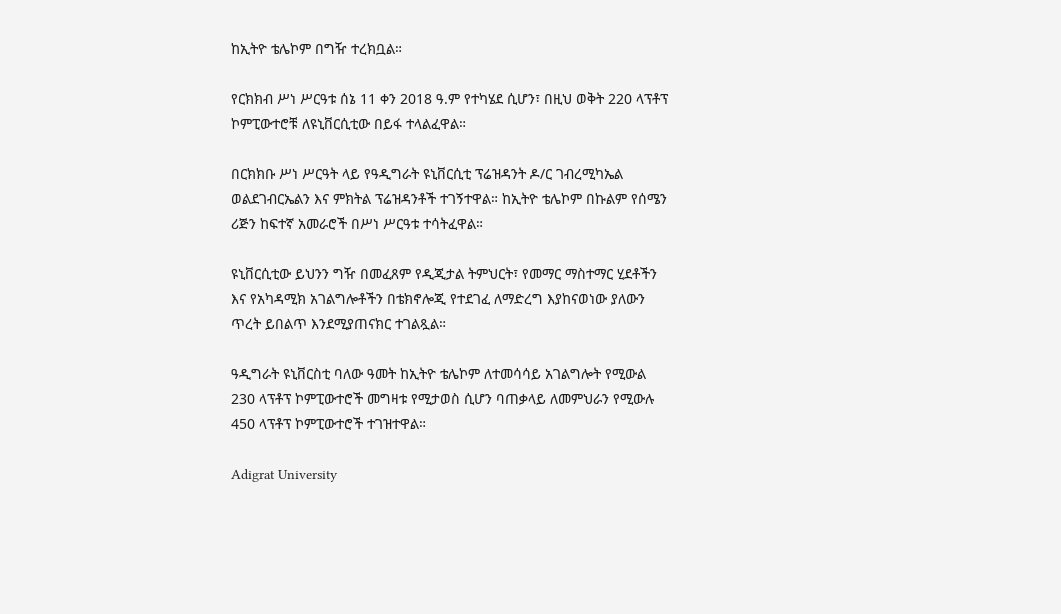ከኢትዮ ቴሌኮም በግዥ ተረክቧል።

የርክክብ ሥነ ሥርዓቱ ሰኔ 11 ቀን 2018 ዓ.ም የተካሄደ ሲሆን፣ በዚህ ወቅት 220 ላፕቶፕ ኮምፒውተሮቹ ለዩኒቨርሲቲው በይፋ ተላልፈዋል።

በርክክቡ ሥነ ሥርዓት ላይ የዓዲግራት ዩኒቨርሲቲ ፕሬዝዳንት ዶ/ር ገብረሚካኤል ወልደገብርኤልን እና ምክትል ፕሬዝዳንቶች ተገኝተዋል። ከኢትዮ ቴሌኮም በኩልም የሰሜን ሪጅን ከፍተኛ አመራሮች በሥነ ሥርዓቱ ተሳትፈዋል።

ዩኒቨርሲቲው ይህንን ግዥ በመፈጸም የዲጂታል ትምህርት፣ የመማር ማስተማር ሂደቶችን እና የአካዳሚክ አገልግሎቶችን በቴክኖሎጂ የተደገፈ ለማድረግ እያከናወነው ያለውን ጥረት ይበልጥ እንደሚያጠናክር ተገልጿል።

ዓዲግራት ዩኒቨርስቲ ባለው ዓመት ከኢትዮ ቴሌኮም ለተመሳሳይ አገልግሎት የሚውል 230 ላፕቶፕ ኮምፒውተሮች መግዛቱ የሚታወስ ሲሆን ባጠቃላይ ለመምህራን የሚውሉ 450 ላፕቶፕ ኮምፒውተሮች ተገዝተዋል።

Adigrat University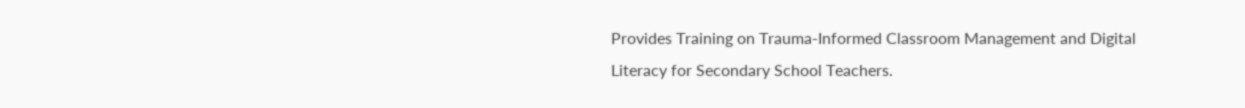Provides Training on Trauma-Informed Classroom Management and Digital Literacy for Secondary School Teachers.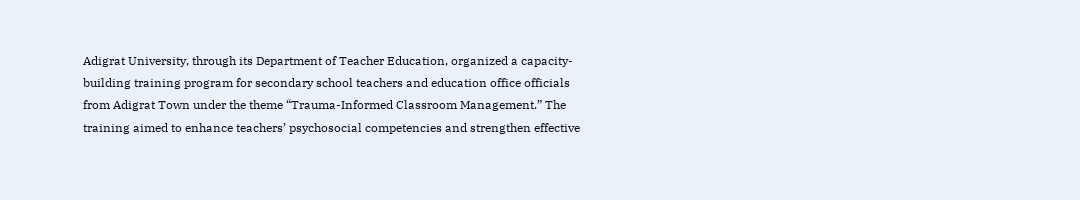Adigrat University, through its Department of Teacher Education, organized a capacity-building training program for secondary school teachers and education office officials from Adigrat Town under the theme “Trauma-Informed Classroom Management.” The training aimed to enhance teachers’ psychosocial competencies and strengthen effective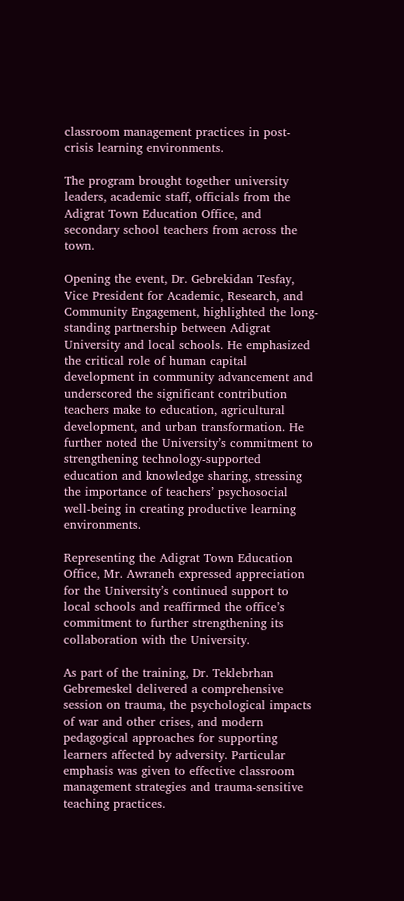classroom management practices in post-crisis learning environments.

The program brought together university leaders, academic staff, officials from the Adigrat Town Education Office, and secondary school teachers from across the town.

Opening the event, Dr. Gebrekidan Tesfay, Vice President for Academic, Research, and Community Engagement, highlighted the long-standing partnership between Adigrat University and local schools. He emphasized the critical role of human capital development in community advancement and underscored the significant contribution teachers make to education, agricultural development, and urban transformation. He further noted the University’s commitment to strengthening technology-supported education and knowledge sharing, stressing the importance of teachers’ psychosocial well-being in creating productive learning environments.

Representing the Adigrat Town Education Office, Mr. Awraneh expressed appreciation for the University’s continued support to local schools and reaffirmed the office’s commitment to further strengthening its collaboration with the University.

As part of the training, Dr. Teklebrhan Gebremeskel delivered a comprehensive session on trauma, the psychological impacts of war and other crises, and modern pedagogical approaches for supporting learners affected by adversity. Particular emphasis was given to effective classroom management strategies and trauma-sensitive teaching practices.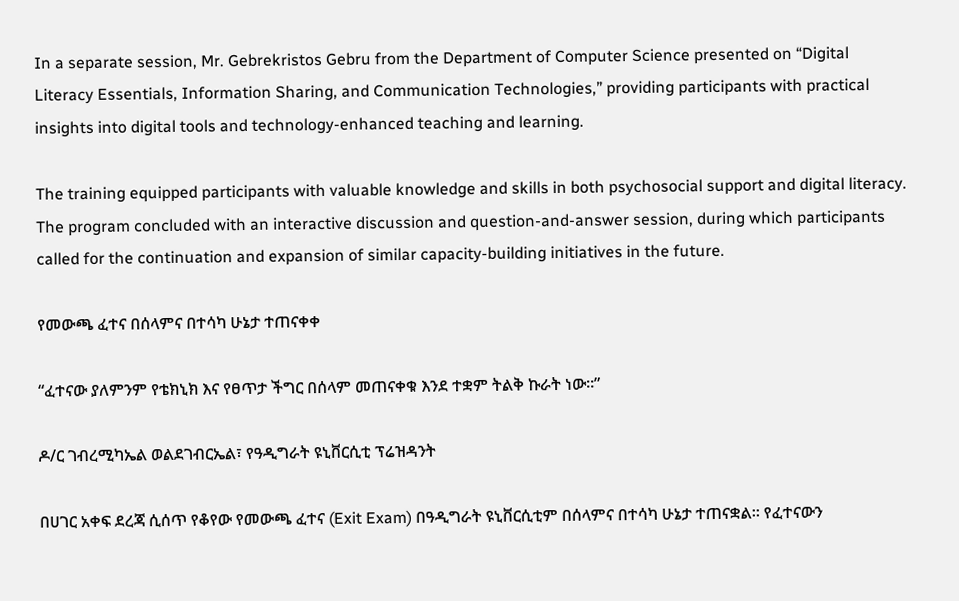In a separate session, Mr. Gebrekristos Gebru from the Department of Computer Science presented on “Digital Literacy Essentials, Information Sharing, and Communication Technologies,” providing participants with practical insights into digital tools and technology-enhanced teaching and learning.

The training equipped participants with valuable knowledge and skills in both psychosocial support and digital literacy. The program concluded with an interactive discussion and question-and-answer session, during which participants called for the continuation and expansion of similar capacity-building initiatives in the future.

የመውጫ ፈተና በሰላምና በተሳካ ሁኔታ ተጠናቀቀ

“ፈተናው ያለምንም የቴክኒክ እና የፀጥታ ችግር በሰላም መጠናቀቁ እንደ ተቋም ትልቅ ኩራት ነው።”

ዶ/ር ገብረሚካኤል ወልደገብርኤል፣ የዓዲግራት ዩኒቨርሲቲ ፕሬዝዳንት

በሀገር አቀፍ ደረጃ ሲሰጥ የቆየው የመውጫ ፈተና (Exit Exam) በዓዲግራት ዩኒቨርሲቲም በሰላምና በተሳካ ሁኔታ ተጠናቋል። የፈተናውን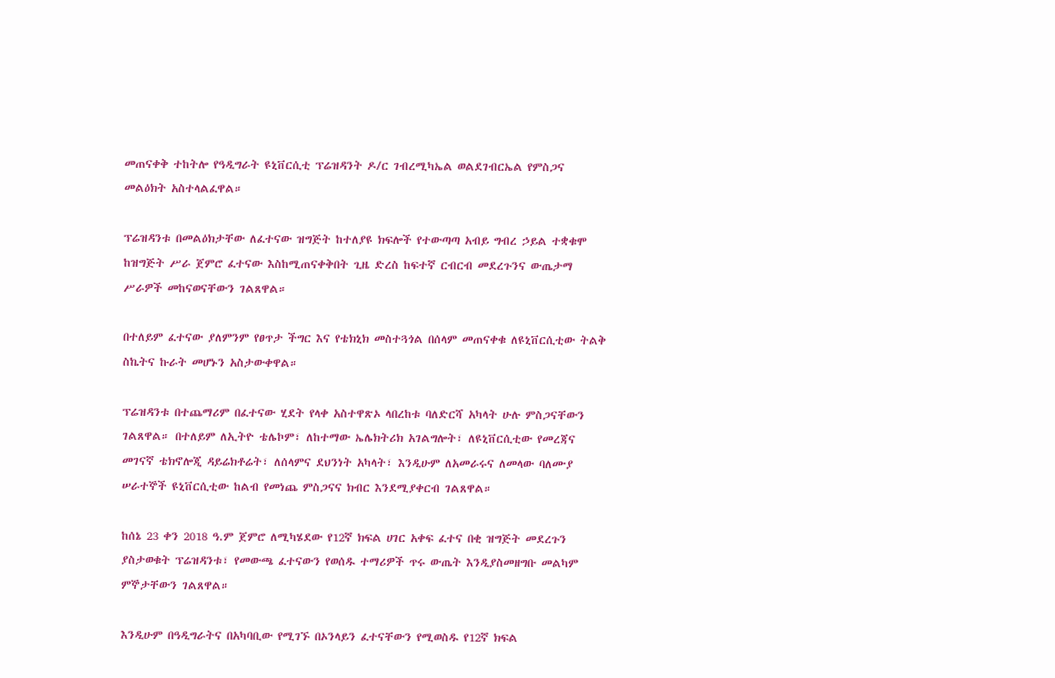መጠናቀቅ ተከትሎ የዓዲግራት ዩኒቨርሲቲ ፕሬዝዳንት ዶ/ር ገብረሚካኤል ወልደገብርኤል የምስጋና መልዕክት አስተላልፈዋል።

ፕሬዝዳንቱ በመልዕክታቸው ለፈተናው ዝግጅት ከተለያዩ ክፍሎች የተውጣጣ አብይ ግብረ ኃይል ተቋቁሞ ከዝግጅት ሥራ ጀምሮ ፈተናው እስከሚጠናቀቅበት ጊዜ ድረስ ከፍተኛ ርብርብ መደረጉንና ውጤታማ ሥራዎች መከናወናቸውን ገልጸዋል።

በተለይም ፈተናው ያለምንም የፀጥታ ችግር እና የቴክኒክ መስተጓጎል በሰላም መጠናቀቁ ለዩኒቨርሲቲው ትልቅ ስኬትና ኩራት መሆኑን አስታውቀዋል።

ፕሬዝዳንቱ በተጨማሪም በፈተናው ሂደት የላቀ አስተዋጽኦ ላበረከቱ ባለድርሻ አካላት ሁሉ ምስጋናቸውን ገልጸዋል። በተለይም ለኢትዮ ቴሌኮም፣ ለከተማው ኤሌክትሪክ አገልግሎት፣ ለዩኒቨርሲቲው የመረጃና መገናኛ ቴክኖሎጂ ዳይሬክቶሬት፣ ለሰላምና ደህንነት አካላት፣ እንዲሁም ለአመራሩና ለመላው ባለሙያ ሠራተኞች ዩኒቨርሲቲው ከልብ የመነጨ ምስጋናና ክብር እንደሚያቀርብ ገልጸዋል።

ከሰኔ 23 ቀን 2018 ዓ.ም ጀምሮ ለሚካሄደው የ12ኛ ክፍል ሀገር አቀፍ ፈተና በቂ ዝግጅት መደረጉን ያስታወቁት ፕሬዝዳንቱ፣ የመውጫ ፈተናውን የወሰዱ ተማሪዎች ጥሩ ውጤት እንዲያስመዘግቡ መልካም ምኞታቸውን ገልጸዋል።

እንዲሁም በዓዲግራትና በአካባቢው የሚገኙ በኦንላይን ፈተናቸውን የሚወስዱ የ12ኛ ክፍል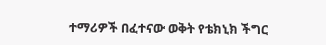ተማሪዎች በፈተናው ወቅት የቴክኒክ ችግር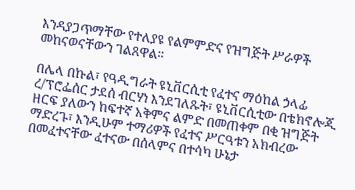እንዳያጋጥማቸው የተለያዩ የልምምድና የዝግጅት ሥራዎች መከናወናቸውን ገልጸዋል።

በሌላ በኩል፣ የዓዲግራት ዩኒቨርሲቲ የፈተና ማዕከል ኃላፊ ረ/ፕሮፌሰር ታደሰ ብርሃነ እንደገለጹት፣ ዩኒቨርሲቲው በቴክኖሎጂ ዘርፍ ያለውን ከፍተኛ አቅምና ልምድ በመጠቀም በቂ ዝግጅት ማድረጉ፣ እንዲሁም ተማሪዎች የፈተና ሥርዓቱን አክብረው በመፈተናቸው ፈተናው በሰላምና በተሳካ ሁኔታ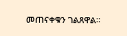መጠናቀቁን ገልጸዋል።